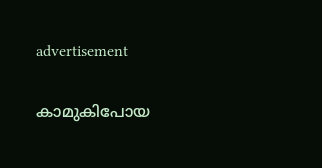advertisement

കാമുകിപോയ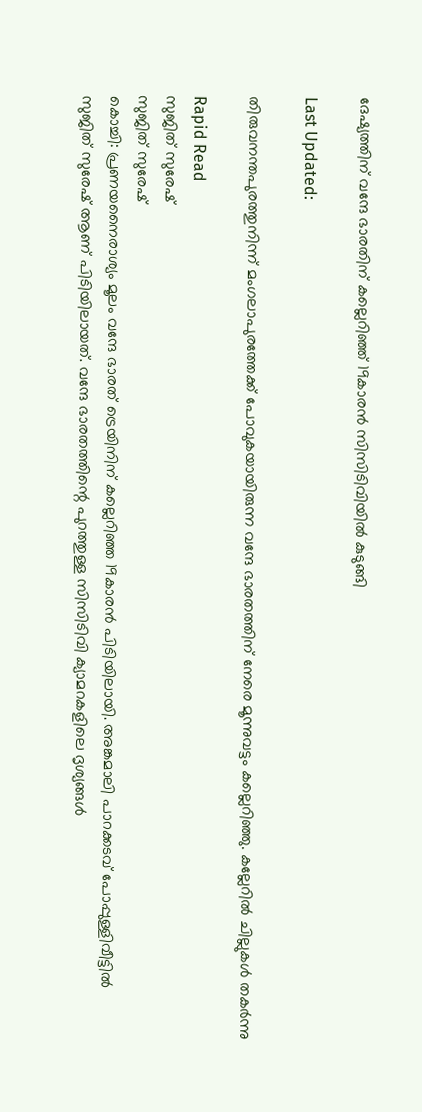ദേഷ്യത്തിന് വന്ദേ ഭാരതിന് കല്ലെറിഞ്ഞ് 19കാരൻ സിസിടിവിയിൽ കുടുങ്ങി

Last Updated:

തിരുവനന്തപുരത്തുനിന്ന് മംഗലാപുരത്തേക്ക് പോവുകയായിരുന്ന വന്ദേ ഭാരതത്തിന് നേരെ മൂന്നുവട്ടം കല്ലെറിഞ്ഞു. കല്ലേറിൽ ചില്ലുകൾ തകർന്നു

Rapid Read
സുജിത് സുരേഷ്
സുജിത് സുരേഷ്
കൊച്ചി: പ്രണയനൈരാശ്യം മൂലം വന്ദേ ഭാരത് ട്രെയിനിന് കല്ലെറിഞ്ഞ 19കാരൻ പിടിയിലായി. അങ്കമാലി പാറക്കടവ് പോപ്പുള്ളിവീട്ടിൽ സുജിത് സുരേഷ് ആണ് പിടിയിലായത്. വന്ദേ ഭാരതത്തിന്റെ പുറത്തുള്ള സിസിടിവി ക്യാമറകളിലെ ദൃശ്യങ്ങൾ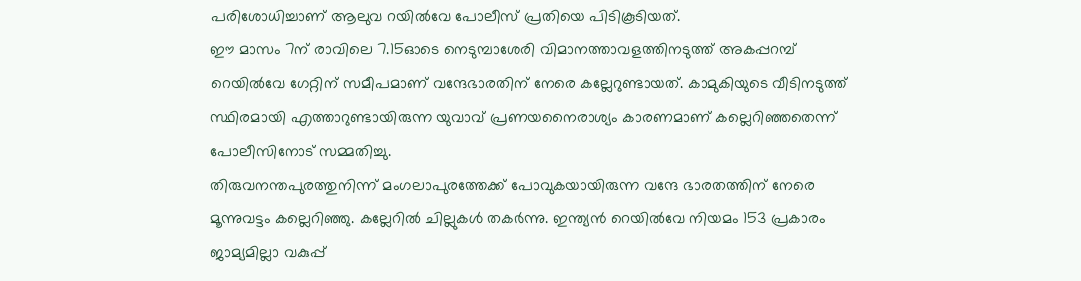പരിശോധിച്ചാണ് ആലുവ റയിൽവേ പോലീസ് പ്രതിയെ പിടികൂടിയത്.
ഈ മാസം 7ന് രാവിലെ 7.15ഓടെ നെടുമ്പാശേരി വിമാനത്താവളത്തിനടുത്ത് അകപ്പറമ്പ് റെയിൽവേ ഗേറ്റിന് സമീപമാണ് വന്ദേഭാരതിന് നേരെ കല്ലേറുണ്ടായത്. കാമുകിയുടെ വീടിനടുത്ത് സ്ഥിരമായി എത്താറുണ്ടായിരുന്ന യുവാവ് പ്രണയനൈരാശ്യം കാരണമാണ് കല്ലെറിഞ്ഞതെന്ന് പോലീസിനോട് സമ്മതിച്ചു.
തിരുവനന്തപുരത്തുനിന്ന് മംഗലാപുരത്തേക്ക് പോവുകയായിരുന്ന വന്ദേ ഭാരതത്തിന് നേരെ മൂന്നുവട്ടം കല്ലെറിഞ്ഞു. കല്ലേറിൽ ചില്ലുകൾ തകർന്നു. ഇന്ത്യൻ റെയിൽവേ നിയമം 153 പ്രകാരം ജാമ്യമില്ലാ വകുപ്പ്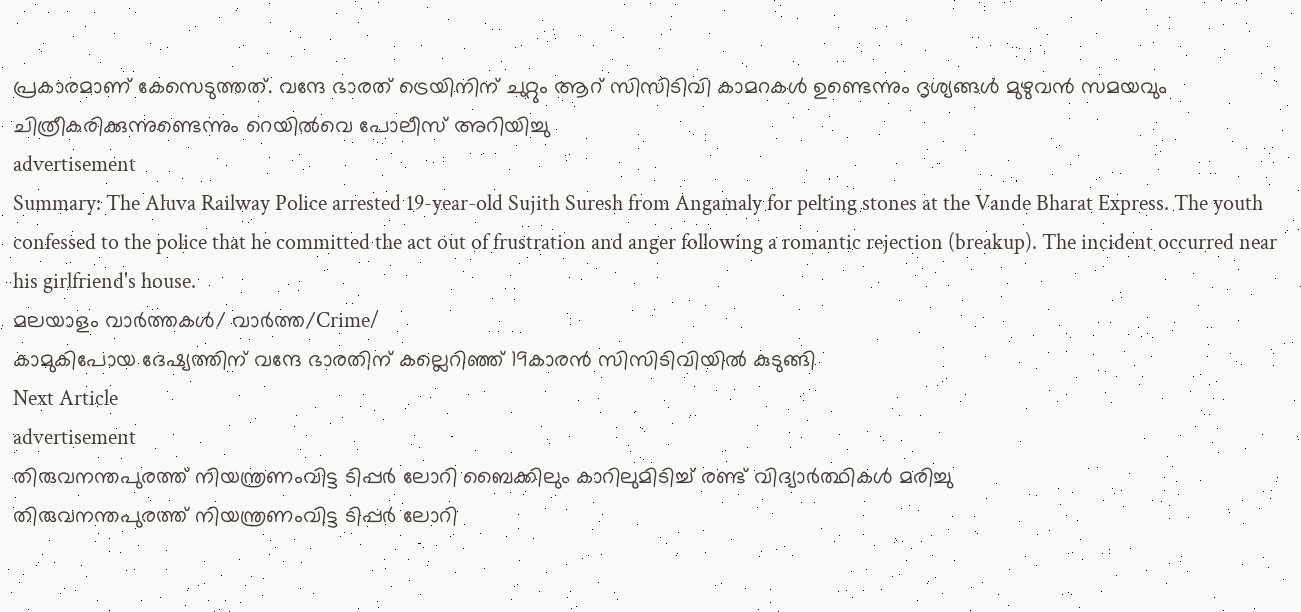പ്രകാരമാണ് കേസെടുത്തത്. വന്ദേ ഭാരത് ട്രെയിനിന് ചുറ്റും ആറ് സിസിടിവി കാമറകൾ ഉണ്ടെന്നും ദൃശ്യങ്ങൾ മുഴുവൻ സമയവും ചിത്രീകരിക്കുന്നുണ്ടെന്നും റെയിൽവെ പോലീസ് അറിയിച്ചു
advertisement
Summary: The Aluva Railway Police arrested 19-year-old Sujith Suresh from Angamaly for pelting stones at the Vande Bharat Express. The youth confessed to the police that he committed the act out of frustration and anger following a romantic rejection (breakup). The incident occurred near his girlfriend's house.
മലയാളം വാർത്തകൾ/ വാർത്ത/Crime/
കാമുകിപോയ ദേഷ്യത്തിന് വന്ദേ ഭാരതിന് കല്ലെറിഞ്ഞ് 19കാരൻ സിസിടിവിയിൽ കുടുങ്ങി
Next Article
advertisement
തിരുവനന്തപുരത്ത് നിയന്ത്രണംവിട്ട ടിപ്പർ ലോറി ബൈക്കിലും കാറിലുമിടിച്ച് രണ്ട് വിദ്യാർത്ഥികൾ മരിച്ചു
തിരുവനന്തപുരത്ത് നിയന്ത്രണംവിട്ട ടിപ്പർ ലോറി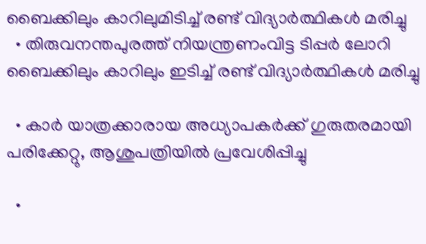ബൈക്കിലും കാറിലുമിടിച്ച് രണ്ട് വിദ്യാർത്ഥികൾ മരിച്ചു
  • തിരുവനന്തപുരത്ത് നിയന്ത്രണംവിട്ട ടിപ്പർ ലോറി ബൈക്കിലും കാറിലും ഇടിച്ച് രണ്ട് വിദ്യാർത്ഥികൾ മരിച്ചു

  • കാർ യാത്രക്കാരായ അധ്യാപകർക്ക് ഗുരുതരമായി പരിക്കേറ്റു, ആശുപത്രിയിൽ പ്രവേശിപ്പിച്ചു

  •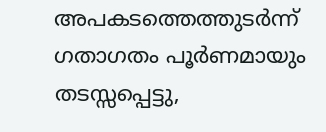അപകടത്തെത്തുടർന്ന് ഗതാഗതം പൂർണമായും തടസ്സപ്പെട്ടു,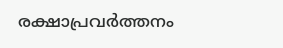രക്ഷാപ്രവർത്തനം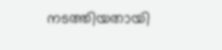നടത്തിയതായി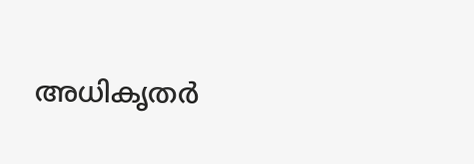അധികൃതർ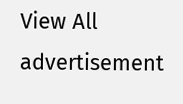View All
advertisement